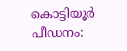കൊട്ടിയൂര്‍ പീഡനം: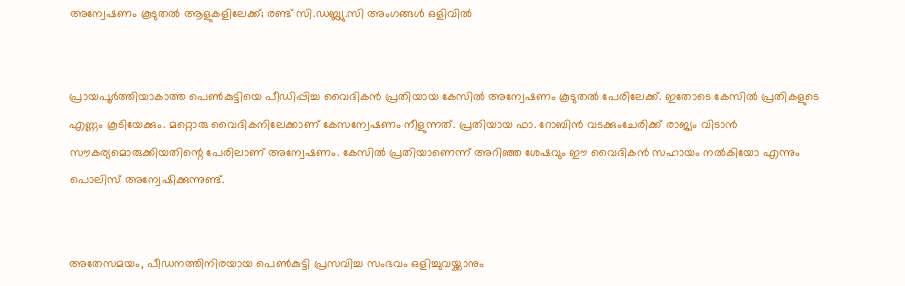അന്വേഷണം കൂടുതല്‍ ആളുകളിലേക്ക്; രണ്ട് സി.ഡബ്ല്യു.സി അംഗങ്ങള്‍ ഒളിവില്‍


പ്രായപൂര്‍ത്തിയാകാത്ത പെണ്‍കുട്ടിയെ പീഡിപ്പിച്ച വൈദികന്‍ പ്രതിയായ കേസില്‍ അന്വേഷണം കൂടുതല്‍ പേരിലേക്ക്. ഇതോടെ കേസില്‍ പ്രതികളുടെ എണ്ണം കൂടിയേക്കും. മറ്റൊരു വൈദികനിലേക്കാണ് കേസന്വേഷണം നീളുന്നത്. പ്രതിയായ ഫാ. റോബിന്‍ വടക്കുംചേരിക്ക് രാജ്യം വിടാന്‍ സൗകര്യമൊരുക്കിയതിന്റെ പേരിലാണ് അന്വേഷണം. കേസില്‍ പ്രതിയാണെന്ന് അറിഞ്ഞ ശേഷവും ഈ വൈദികന്‍ സഹായം നല്‍കിയോ എന്നും പൊലിസ് അന്വേഷിക്കുന്നുണ്ട്.


അതേസമയം, പീഡനത്തിനിരയായ പെണ്‍കുട്ടി പ്രസവിച്ച സംഭവം ഒളിച്ചുവയ്ക്കാനും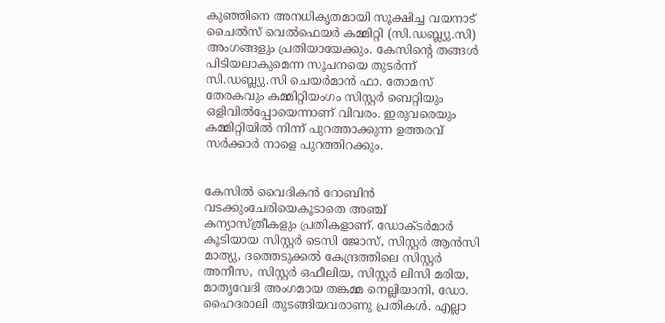കുഞ്ഞിനെ അനധികൃതമായി സൂക്ഷിച്ച വയനാട് ചൈല്‍സ് വെല്‍ഫെയര്‍ കമ്മിറ്റി (സി.ഡബ്ല്യു.സി) അംഗങ്ങളും പ്രതിയായേക്കും. കേസിന്റെ തങ്ങള്‍ പിടിയലാകുമെന്ന സൂചനയെ തുടര്‍ന്ന് സി.ഡബ്ല്യു.സി ചെയര്‍മാന്‍ ഫാ. തോമസ് തേരകവും കമ്മിറ്റിയംഗം സിസ്റ്റര്‍ ബെറ്റിയും ഒളിവില്‍പ്പോയെന്നാണ് വിവരം. ഇരുവരെയും കമ്മിറ്റിയില്‍ നിന്ന് പുറത്താക്കുന്ന ഉത്തരവ് സര്‍ക്കാര്‍ നാളെ പുറത്തിറക്കും.


കേസില്‍ വൈദികന്‍ റോബിന്‍ വടക്കുംചേരിയെകൂടാതെ അഞ്ച് കന്യാസ്ത്രീകളും പ്രതികളാണ്. ഡോക്ടര്‍മാര്‍ കൂടിയായ സിസ്റ്റര്‍ ടെസി ജോസ്, സിസ്റ്റര്‍ ആന്‍സി മാത്യു, ദത്തെടുക്കല്‍ കേന്ദ്രത്തിലെ സിസ്റ്റര്‍ അനീസ, സിസ്റ്റര്‍ ഒഫീലിയ, സിസ്റ്റര്‍ ലിസി മരിയ, മാതൃവേദി അംഗമായ തങ്കമ്മ നെല്ലിയാനി, ഡോ. ഹൈദരാലി തുടങ്ങിയവരാണു പ്രതികള്‍. എല്ലാ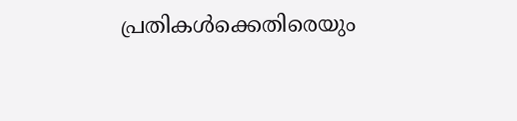പ്രതികള്‍ക്കെതിരെയും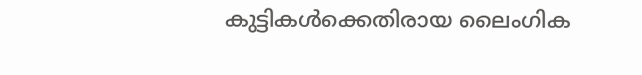കുട്ടികള്‍ക്കെതിരായ ലൈംഗിക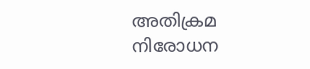അതിക്രമ നിരോധന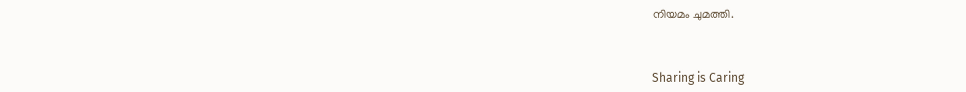നിയമം ചുമത്തി.



Sharing is Caring